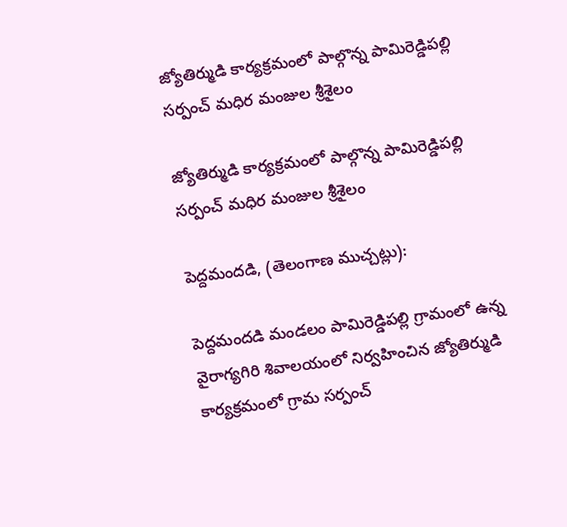జ్యోతిర్ముడి కార్యక్రమంలో పాల్గొన్న పామిరెడ్డిపల్లి సర్పంచ్ మధిర మంజుల శ్రీశైలం

జ్యోతిర్ముడి కార్యక్రమంలో పాల్గొన్న పామిరెడ్డిపల్లి సర్పంచ్ మధిర మంజుల శ్రీశైలం

పెద్దమందడి, (తెలంగాణ ముచ్చట్లు):

పెద్దమందడి మండలం పామిరెడ్డిపల్లి గ్రామంలో ఉన్న వైరాగ్యగిరి శివాలయంలో నిర్వహించిన జ్యోతిర్ముడి కార్యక్రమంలో గ్రామ సర్పంచ్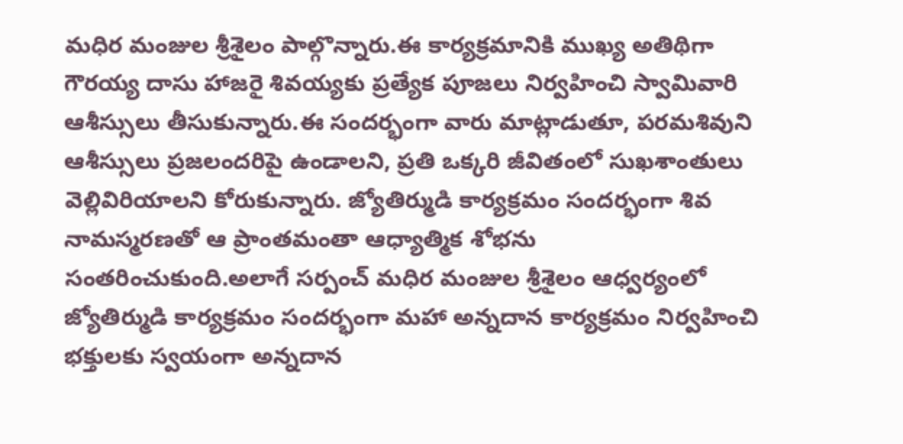మధిర మంజుల శ్రీశైలం పాల్గొన్నారు.ఈ కార్యక్రమానికి ముఖ్య అతిథిగా గౌరయ్య దాసు హాజరై శివయ్యకు ప్రత్యేక పూజలు నిర్వహించి స్వామివారి ఆశీస్సులు తీసుకున్నారు.ఈ సందర్భంగా వారు మాట్లాడుతూ, పరమశివుని ఆశీస్సులు ప్రజలందరిపై ఉండాలని, ప్రతి ఒక్కరి జీవితంలో సుఖశాంతులు వెల్లివిరియాలని కోరుకున్నారు. జ్యోతిర్ముడి కార్యక్రమం సందర్భంగా శివ నామస్మరణతో ఆ ప్రాంతమంతా ఆధ్యాత్మిక శోభను సంతరించుకుంది.అలాగే సర్పంచ్ మధిర మంజుల శ్రీశైలం ఆధ్వర్యంలో జ్యోతిర్ముడి కార్యక్రమం సందర్భంగా మహా అన్నదాన కార్యక్రమం నిర్వహించి భక్తులకు స్వయంగా అన్నదాన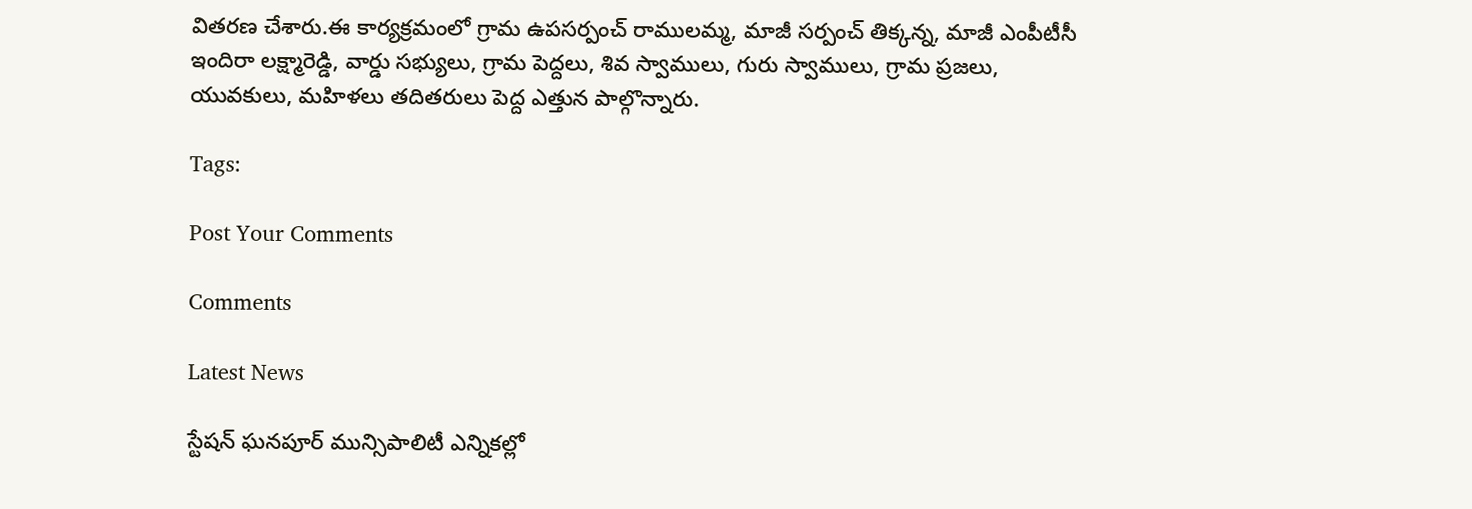వితరణ చేశారు.ఈ కార్యక్రమంలో గ్రామ ఉపసర్పంచ్ రాములమ్మ, మాజీ సర్పంచ్ తిక్కన్న, మాజీ ఎంపీటీసీ ఇందిరా లక్ష్మారెడ్డి, వార్డు సభ్యులు, గ్రామ పెద్దలు, శివ స్వాములు, గురు స్వాములు, గ్రామ ప్రజలు, యువకులు, మహిళలు తదితరులు పెద్ద ఎత్తున పాల్గొన్నారు.

Tags:

Post Your Comments

Comments

Latest News

స్టేషన్ ఘనపూర్ మున్సిపాలిటీ ఎన్నికల్లో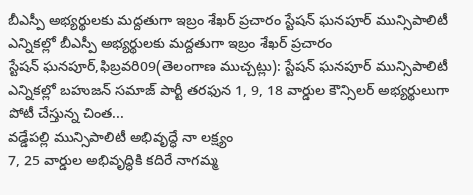బీఎస్పీ అభ్యర్థులకు మద్దతుగా ఇబ్రం శేఖర్ ప్రచారం స్టేషన్ ఘనపూర్ మున్సిపాలిటీ ఎన్నికల్లో బీఎస్పీ అభ్యర్థులకు మద్దతుగా ఇబ్రం శేఖర్ ప్రచారం
స్టేషన్ ఘనపూర్,ఫిబ్రవరి09(తెలంగాణ ముచ్చట్లు): స్టేషన్ ఘనపూర్ మున్సిపాలిటీ ఎన్నికల్లో బహుజన్ సమాజ్ పార్టీ తరఫున 1, 9, 18 వార్డుల కౌన్సిలర్ అభ్యర్థులుగా పోటీ చేస్తున్న చింత...
వడ్డేపల్లి మున్సిపాలిటీ అభివృద్ధే నా లక్ష్యం
7, 25 వార్డుల అభివృద్ధికి కదిరే నాగమ్మ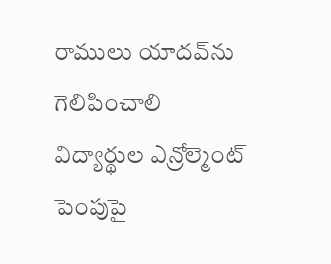రాములు యాదవ్‌ను గెలిపించాలి
విద్యార్థుల ఎన్రోల్మెంట్ పెంపుపై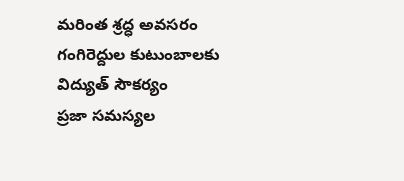మరింత శ్రద్ధ అవసరం
గంగిరెద్దుల కుటుంబాలకు విద్యుత్ సౌకర్యం
ప్రజా సమస్యల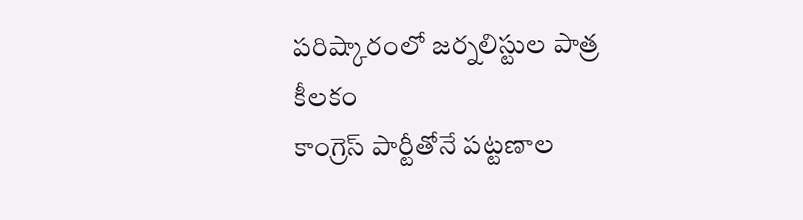పరిష్కారంలో జర్నలిస్టుల పాత్ర కీలకం
కాంగ్రెస్ పార్టీతోనే పట్టణాల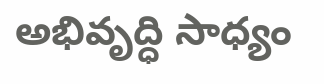అభివృద్ధి సాధ్యం